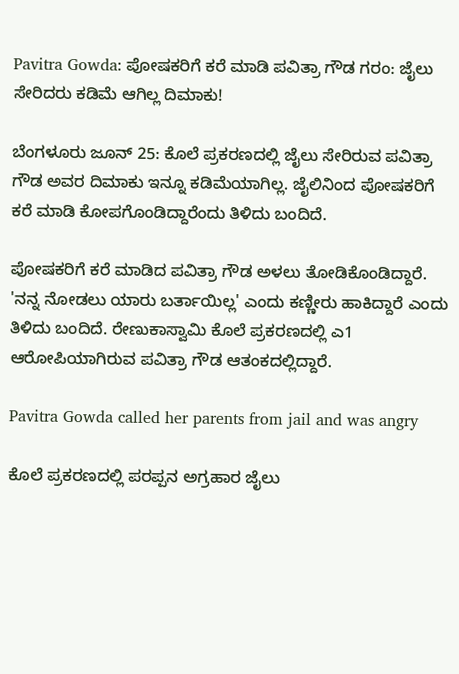Pavitra Gowda: ಪೋಷಕರಿಗೆ ಕರೆ ಮಾಡಿ ಪವಿತ್ರಾ ಗೌಡ ಗರಂ: ಜೈಲು ಸೇರಿದರು ಕಡಿಮೆ ಆಗಿಲ್ಲ ದಿಮಾಕು!

ಬೆಂಗಳೂರು ಜೂನ್ 25: ಕೊಲೆ ಪ್ರಕರಣದಲ್ಲಿ ಜೈಲು ಸೇರಿರುವ ಪವಿತ್ರಾ ಗೌಡ ಅವರ ದಿಮಾಕು ಇನ್ನೂ ಕಡಿಮೆಯಾಗಿಲ್ಲ. ಜೈಲಿನಿಂದ ಪೋಷಕರಿಗೆ ಕರೆ ಮಾಡಿ ಕೋಪಗೊಂಡಿದ್ದಾರೆಂದು ತಿಳಿದು ಬಂದಿದೆ.

ಪೋಷಕರಿಗೆ ಕರೆ ಮಾಡಿದ ಪವಿತ್ರಾ ಗೌಡ ಅಳಲು ತೋಡಿಕೊಂಡಿದ್ದಾರೆ. 'ನನ್ನ ನೋಡಲು ಯಾರು ಬರ್ತಾಯಿಲ್ಲ' ಎಂದು ಕಣ್ಣೀರು ಹಾಕಿದ್ದಾರೆ ಎಂದು ತಿಳಿದು ಬಂದಿದೆ. ರೇಣುಕಾಸ್ವಾಮಿ ಕೊಲೆ ಪ್ರಕರಣದಲ್ಲಿ ಎ1 ಆರೋಪಿಯಾಗಿರುವ ಪವಿತ್ರಾ ಗೌಡ ಆತಂಕದಲ್ಲಿದ್ದಾರೆ.

Pavitra Gowda called her parents from jail and was angry

ಕೊಲೆ ಪ್ರಕರಣದಲ್ಲಿ ಪರಪ್ಪನ ಅಗ್ರಹಾರ ಜೈಲು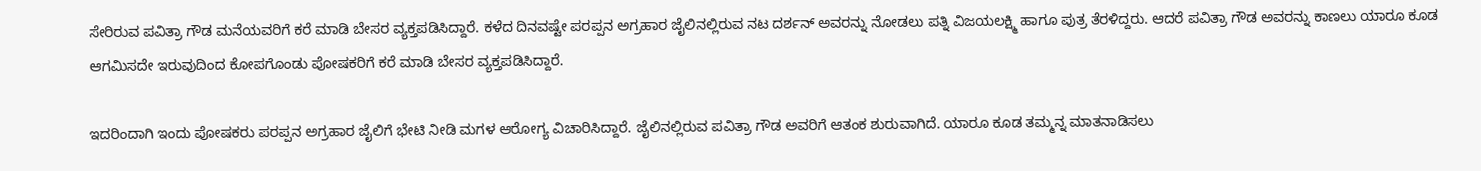ಸೇರಿರುವ ಪವಿತ್ರಾ ಗೌಡ ಮನೆಯವರಿಗೆ ಕರೆ ಮಾಡಿ ಬೇಸರ ವ್ಯಕ್ತಪಡಿಸಿದ್ದಾರೆ. ಕಳೆದ ದಿನವಷ್ಟೇ ಪರಪ್ಪನ ಅಗ್ರಹಾರ ಜೈಲಿನಲ್ಲಿರುವ ನಟ ದರ್ಶನ್ ಅವರನ್ನು ನೋಡಲು ಪತ್ನಿ ವಿಜಯಲಕ್ಷ್ಮಿ ಹಾಗೂ ಪುತ್ರ ತೆರಳಿದ್ದರು. ಆದರೆ ಪವಿತ್ರಾ ಗೌಡ ಅವರನ್ನು ಕಾಣಲು ಯಾರೂ ಕೂಡ ಆಗಮಿಸದೇ ಇರುವುದಿಂದ ಕೋಪಗೊಂಡು ಪೋಷಕರಿಗೆ ಕರೆ ಮಾಡಿ ಬೇಸರ ವ್ಯಕ್ತಪಡಿಸಿದ್ದಾರೆ.

ಇದರಿಂದಾಗಿ ಇಂದು ಪೋಷಕರು ಪರಪ್ಪನ ಅಗ್ರಹಾರ ಜೈಲಿಗೆ ಭೇಟಿ ನೀಡಿ ಮಗಳ ಆರೋಗ್ಯ ವಿಚಾರಿಸಿದ್ದಾರೆ. ಜೈಲಿನಲ್ಲಿರುವ ಪವಿತ್ರಾ ಗೌಡ ಅವರಿಗೆ ಆತಂಕ ಶುರುವಾಗಿದೆ. ಯಾರೂ ಕೂಡ ತಮ್ಮನ್ನ ಮಾತನಾಡಿಸಲು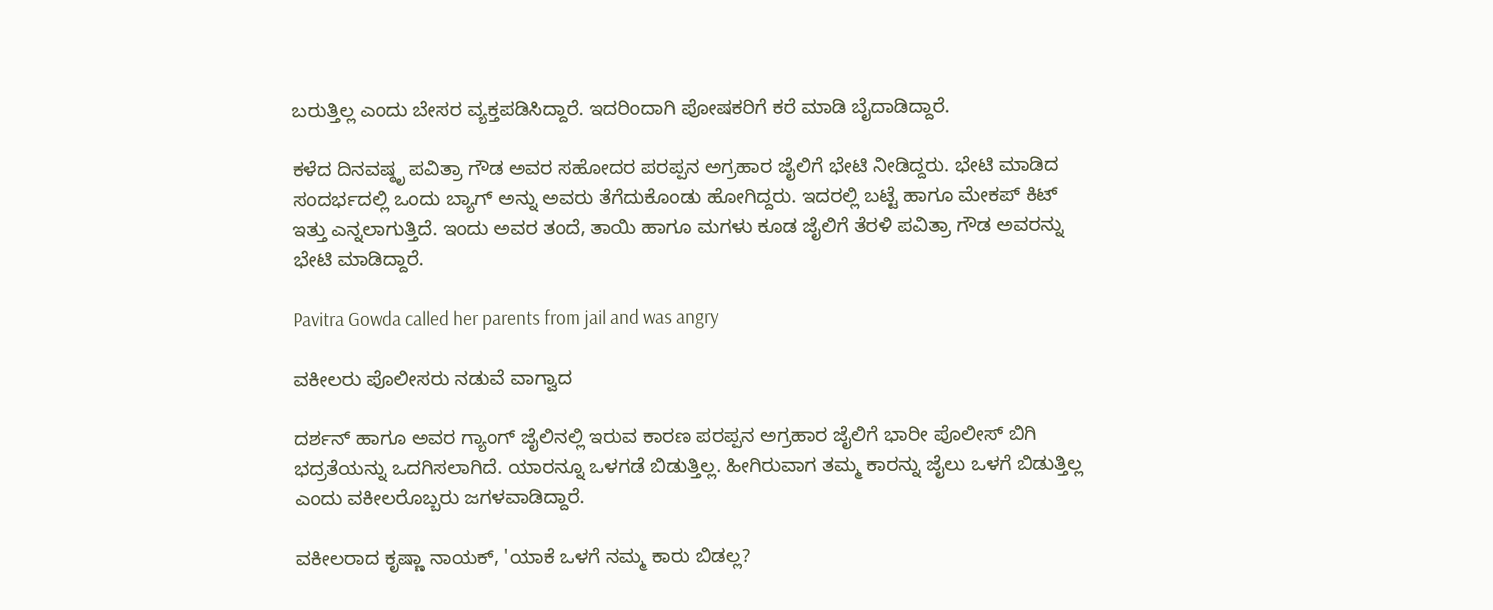ಬರುತ್ತಿಲ್ಲ ಎಂದು ಬೇಸರ ವ್ಯಕ್ತಪಡಿಸಿದ್ದಾರೆ. ಇದರಿಂದಾಗಿ ಪೋಷಕರಿಗೆ ಕರೆ ಮಾಡಿ ಬೈದಾಡಿದ್ದಾರೆ.

ಕಳೆದ ದಿನವಷ್ಠೃ ಪವಿತ್ರಾ ಗೌಡ ಅವರ ಸಹೋದರ ಪರಪ್ಪನ ಅಗ್ರಹಾರ ಜೈಲಿಗೆ ಭೇಟಿ ನೀಡಿದ್ದರು. ಭೇಟಿ ಮಾಡಿದ ಸಂದರ್ಭದಲ್ಲಿ ಒಂದು ಬ್ಯಾಗ್‌ ಅನ್ನು ಅವರು ತೆಗೆದುಕೊಂಡು ಹೋಗಿದ್ದರು. ಇದರಲ್ಲಿ ಬಟ್ಟೆ ಹಾಗೂ ಮೇಕಪ್ ಕಿಟ್ ಇತ್ತು ಎನ್ನಲಾಗುತ್ತಿದೆ. ಇಂದು ಅವರ ತಂದೆ, ತಾಯಿ ಹಾಗೂ ಮಗಳು ಕೂಡ ಜೈಲಿಗೆ ತೆರಳಿ ಪವಿತ್ರಾ ಗೌಡ ಅವರನ್ನು ಭೇಟಿ ಮಾಡಿದ್ದಾರೆ.

Pavitra Gowda called her parents from jail and was angry

ವಕೀಲರು ಪೊಲೀಸರು ನಡುವೆ ವಾಗ್ವಾದ

ದರ್ಶನ್ ಹಾಗೂ ಅವರ ಗ್ಯಾಂಗ್ ಜೈಲಿನಲ್ಲಿ ಇರುವ ಕಾರಣ ಪರಪ್ಪನ ಅಗ್ರಹಾರ ಜೈಲಿಗೆ ಭಾರೀ ಪೊಲೀಸ್ ಬಿಗಿ ಭದ್ರತೆಯನ್ನು ಒದಗಿಸಲಾಗಿದೆ. ಯಾರನ್ನೂ ಒಳಗಡೆ ಬಿಡುತ್ತಿಲ್ಲ. ಹೀಗಿರುವಾಗ ತಮ್ಮ ಕಾರನ್ನು ಜೈಲು ಒಳಗೆ ಬಿಡುತ್ತಿಲ್ಲ ಎಂದು ವಕೀಲರೊಬ್ಬರು ಜಗಳವಾಡಿದ್ದಾರೆ.

ವಕೀಲರಾದ ಕೃಷ್ಣಾ ನಾಯಕ್, 'ಯಾಕೆ ಒಳಗೆ ನಮ್ಮ ಕಾರು ಬಿಡಲ್ಲ?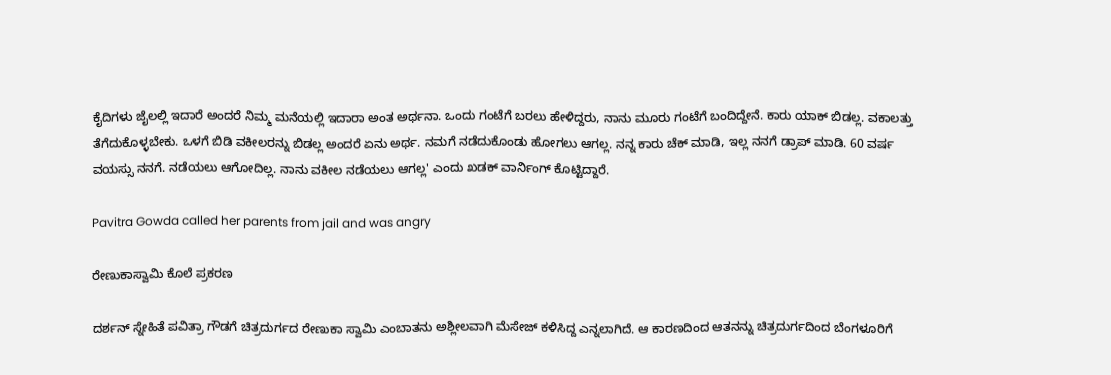ಕೈದಿಗಳು ಜೈಲಲ್ಲಿ ಇದಾರೆ ಅಂದರೆ ನಿಮ್ಮ ಮನೆಯಲ್ಲಿ ಇದಾರಾ ಅಂತ ಅರ್ಥನಾ. ಒಂದು ಗಂಟೆಗೆ ಬರಲು ಹೇಳಿದ್ದರು, ನಾನು ಮೂರು ಗಂಟೆಗೆ ಬಂದಿದ್ದೇನೆ. ಕಾರು ಯಾಕ್ ಬಿಡಲ್ಲ. ವಕಾಲತ್ತು ತೆಗೆದುಕೊಳ್ಳಬೇಕು. ಒಳಗೆ ಬಿಡಿ ವಕೀಲರನ್ನು ಬಿಡಲ್ಲ ಅಂದರೆ ಏನು ಅರ್ಥ. ನಮಗೆ ನಡೆದುಕೊಂಡು ಹೋಗಲು ಆಗಲ್ಲ. ನನ್ನ ಕಾರು ಚೆಕ್ ಮಾಡಿ, ಇಲ್ಲ ನನಗೆ ಡ್ರಾಪ್ ಮಾಡಿ. 60 ವರ್ಷ ವಯಸ್ಸು ನನಗೆ. ನಡೆಯಲು ಆಗೋದಿಲ್ಲ. ನಾನು ವಕೀಲ ನಡೆಯಲು ಆಗಲ್ಲ' ಎಂದು ಖಡಕ್ ವಾರ್ನಿಂಗ್ ಕೊಟ್ಟಿದ್ದಾರೆ.

Pavitra Gowda called her parents from jail and was angry

ರೇಣುಕಾಸ್ವಾಮಿ ಕೊಲೆ ಪ್ರಕರಣ

ದರ್ಶನ್ ಸ್ನೇಹಿತೆ ಪವಿತ್ರಾ ಗೌಡಗೆ ಚಿತ್ರದುರ್ಗದ ರೇಣುಕಾ ಸ್ವಾಮಿ ಎಂಬಾತನು ಅಶ್ಲೀಲವಾಗಿ ಮೆಸೇಜ್ ಕಳಿಸಿದ್ದ ಎನ್ನಲಾಗಿದೆ. ಆ ಕಾರಣದಿಂದ ಆತನನ್ನು ಚಿತ್ರದುರ್ಗದಿಂದ ಬೆಂಗಳೂರಿಗೆ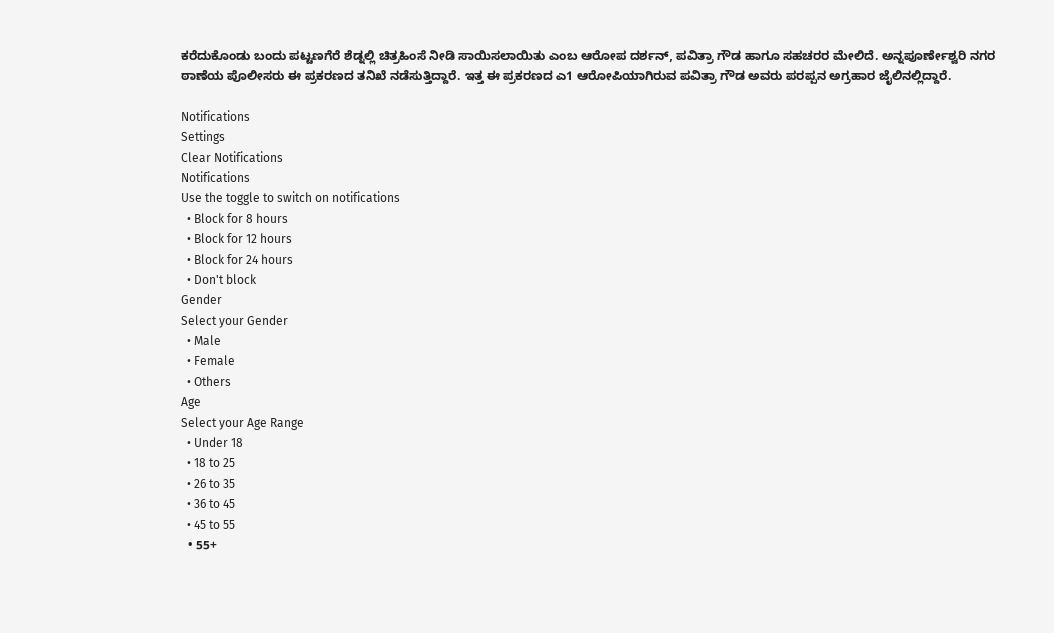ಕರೆದುಕೊಂಡು ಬಂದು ಪಟ್ಟಣಗೆರೆ ಶೆಡ್ನಲ್ಲಿ ಚಿತ್ರಹಿಂಸೆ ನೀಡಿ ಸಾಯಿಸಲಾಯಿತು ಎಂಬ ಆರೋಪ ದರ್ಶನ್, ಪವಿತ್ರಾ ಗೌಡ ಹಾಗೂ ಸಹಚರರ ಮೇಲಿದೆ. ಅನ್ನಪೂರ್ಣೇಶ್ವರಿ ನಗರ ಠಾಣೆಯ ಪೊಲೀಸರು ಈ ಪ್ರಕರಣದ ತನಿಖೆ ನಡೆಸುತ್ತಿದ್ದಾರೆ. ಇತ್ತ ಈ ಪ್ರಕರಣದ ಎ1 ಆರೋಪಿಯಾಗಿರುವ ಪವಿತ್ರಾ ಗೌಡ ಅವರು ಪರಪ್ಪನ ಅಗ್ರಹಾರ ಜೈಲಿನಲ್ಲಿದ್ದಾರೆ.

Notifications
Settings
Clear Notifications
Notifications
Use the toggle to switch on notifications
  • Block for 8 hours
  • Block for 12 hours
  • Block for 24 hours
  • Don't block
Gender
Select your Gender
  • Male
  • Female
  • Others
Age
Select your Age Range
  • Under 18
  • 18 to 25
  • 26 to 35
  • 36 to 45
  • 45 to 55
  • 55+